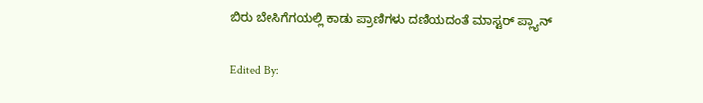ಬಿರು ಬೇಸಿಗೆಗಯಲ್ಲಿ ಕಾಡು ಪ್ರಾಣಿಗಳು ದಣಿಯದಂತೆ ಮಾಸ್ಟರ್ ಪ್ಲ್ಯಾನ್

Edited By: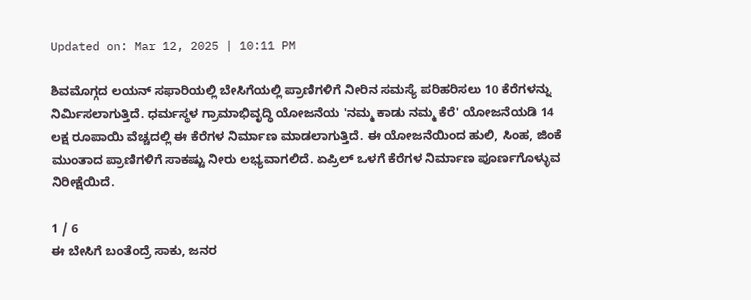Updated on: Mar 12, 2025 | 10:11 PM

ಶಿವಮೊಗ್ಗದ ಲಯನ್ ಸಫಾರಿಯಲ್ಲಿ ಬೇಸಿಗೆಯಲ್ಲಿ ಪ್ರಾಣಿಗಳಿಗೆ ನೀರಿನ ಸಮಸ್ಯೆ ಪರಿಹರಿಸಲು 10 ಕೆರೆಗಳನ್ನು ನಿರ್ಮಿಸಲಾಗುತ್ತಿದೆ. ಧರ್ಮಸ್ಥಳ ಗ್ರಾಮಾಭಿವೃದ್ಧಿ ಯೋಜನೆಯ 'ನಮ್ಮ ಕಾಡು ನಮ್ಮ ಕೆರೆ' ಯೋಜನೆಯಡಿ 14 ಲಕ್ಷ ರೂಪಾಯಿ ವೆಚ್ಚದಲ್ಲಿ ಈ ಕೆರೆಗಳ ನಿರ್ಮಾಣ ಮಾಡಲಾಗುತ್ತಿದೆ. ಈ ಯೋಜನೆಯಿಂದ ಹುಲಿ, ಸಿಂಹ, ಜಿಂಕೆ ಮುಂತಾದ ಪ್ರಾಣಿಗಳಿಗೆ ಸಾಕಷ್ಟು ನೀರು ಲಭ್ಯವಾಗಲಿದೆ. ಏಪ್ರಿಲ್ ಒಳಗೆ ಕೆರೆಗಳ ನಿರ್ಮಾಣ ಪೂರ್ಣಗೊಳ್ಳುವ ನಿರೀಕ್ಷೆಯಿದೆ.

1 / 6
ಈ ಬೇಸಿಗೆ ಬಂತೆಂದ್ರೆ ಸಾಕು, ಜನರ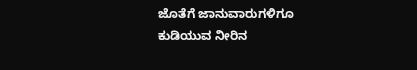ಜೊತೆಗೆ ಜಾನುವಾರುಗಳಿಗೂ ಕುಡಿಯುವ ನೀರಿನ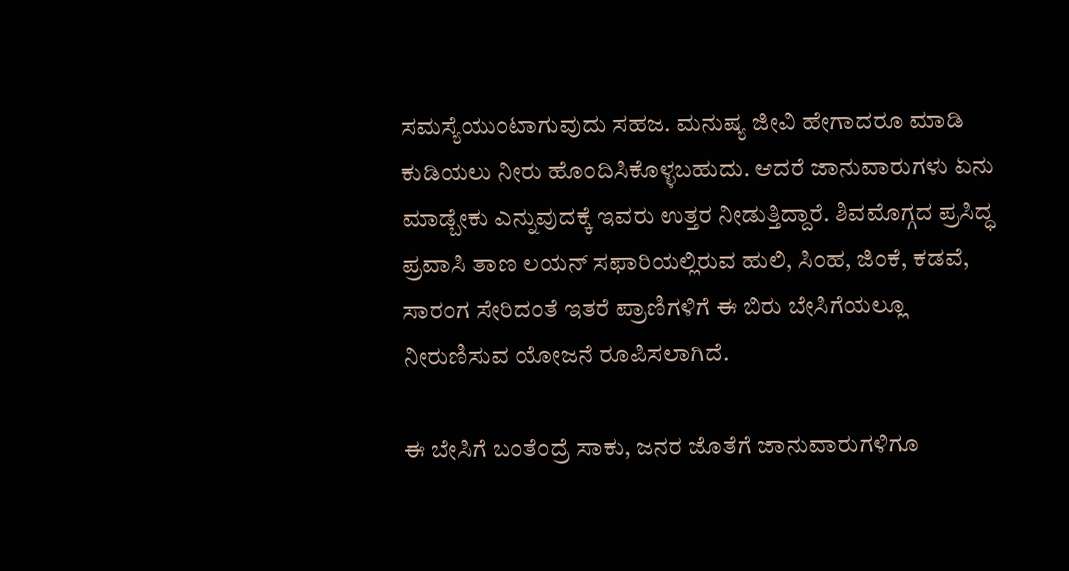ಸಮಸ್ಯೆಯುಂಟಾಗುವುದು ಸಹಜ. ಮನುಷ್ಯ ಜೀವಿ ಹೇಗಾದರೂ ಮಾಡಿ ಕುಡಿಯಲು ನೀರು ಹೊಂದಿಸಿಕೊಳ್ಳಬಹುದು. ಆದರೆ ಜಾನುವಾರುಗಳು ಏನು ಮಾಡ್ಬೇಕು ಎನ್ನುವುದಕ್ಕೆ ಇವರು ಉತ್ತರ ನೀಡುತ್ತಿದ್ದಾರೆ. ಶಿವಮೊಗ್ಗದ ಪ್ರಸಿದ್ಧ ಪ್ರವಾಸಿ ತಾಣ ಲಯನ್ ಸಫಾರಿಯಲ್ಲಿರುವ ಹುಲಿ, ಸಿಂಹ, ಜಿಂಕೆ, ಕಡವೆ, ಸಾರಂಗ ಸೇರಿದಂತೆ ಇತರೆ ಪ್ರಾಣಿಗಳಿಗೆ ಈ ಬಿರು ಬೇಸಿಗೆಯಲ್ಲೂ ನೀರುಣಿಸುವ ಯೋಜನೆ ರೂಪಿಸಲಾಗಿದೆ.

ಈ ಬೇಸಿಗೆ ಬಂತೆಂದ್ರೆ ಸಾಕು, ಜನರ ಜೊತೆಗೆ ಜಾನುವಾರುಗಳಿಗೂ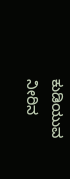ಕುಡಿಯುವ ನೀರಿನ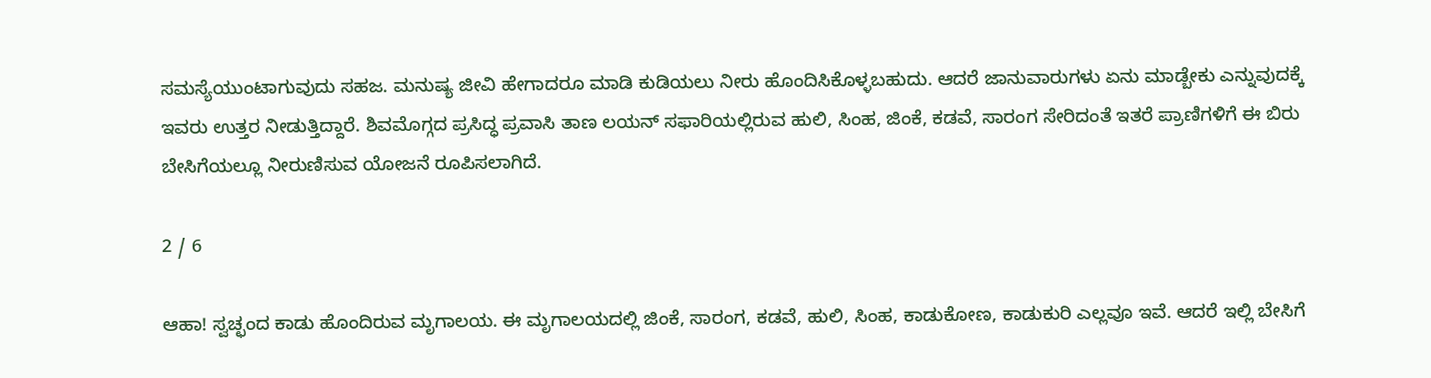ಸಮಸ್ಯೆಯುಂಟಾಗುವುದು ಸಹಜ. ಮನುಷ್ಯ ಜೀವಿ ಹೇಗಾದರೂ ಮಾಡಿ ಕುಡಿಯಲು ನೀರು ಹೊಂದಿಸಿಕೊಳ್ಳಬಹುದು. ಆದರೆ ಜಾನುವಾರುಗಳು ಏನು ಮಾಡ್ಬೇಕು ಎನ್ನುವುದಕ್ಕೆ ಇವರು ಉತ್ತರ ನೀಡುತ್ತಿದ್ದಾರೆ. ಶಿವಮೊಗ್ಗದ ಪ್ರಸಿದ್ಧ ಪ್ರವಾಸಿ ತಾಣ ಲಯನ್ ಸಫಾರಿಯಲ್ಲಿರುವ ಹುಲಿ, ಸಿಂಹ, ಜಿಂಕೆ, ಕಡವೆ, ಸಾರಂಗ ಸೇರಿದಂತೆ ಇತರೆ ಪ್ರಾಣಿಗಳಿಗೆ ಈ ಬಿರು ಬೇಸಿಗೆಯಲ್ಲೂ ನೀರುಣಿಸುವ ಯೋಜನೆ ರೂಪಿಸಲಾಗಿದೆ.

2 / 6

ಆಹಾ! ಸ್ವಚ್ಛಂದ ಕಾಡು ಹೊಂದಿರುವ ಮೃಗಾಲಯ. ಈ ಮೃಗಾಲಯದಲ್ಲಿ ಜಿಂಕೆ, ಸಾರಂಗ, ಕಡವೆ, ಹುಲಿ, ಸಿಂಹ, ಕಾಡುಕೋಣ, ಕಾಡುಕುರಿ ಎಲ್ಲವೂ ಇವೆ. ಆದರೆ ಇಲ್ಲಿ ಬೇಸಿಗೆ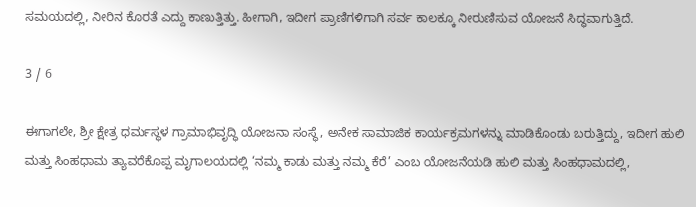ಸಮಯದಲ್ಲಿ, ನೀರಿನ ಕೊರತೆ ಎದ್ದು ಕಾಣುತ್ತಿತ್ತು. ಹೀಗಾಗಿ, ಇದೀಗ ಪ್ರಾಣಿಗಳಿಗಾಗಿ ಸರ್ವ ಕಾಲಕ್ಕೂ ನೀರುಣಿಸುವ ಯೋಜನೆ ಸಿದ್ಧವಾಗುತ್ತಿದೆ.

3 / 6

ಈಗಾಗಲೇ, ಶ್ರೀ ಕ್ಷೇತ್ರ ಧರ್ಮಸ್ಥಳ ಗ್ರಾಮಾಭಿವೃದ್ಧಿ ಯೋಜನಾ ಸಂಸ್ಥೆ, ಅನೇಕ ಸಾಮಾಜಿಕ ಕಾರ್ಯಕ್ರಮಗಳನ್ನು ಮಾಡಿಕೊಂಡು ಬರುತ್ತಿದ್ದು, ಇದೀಗ ಹುಲಿ ಮತ್ತು ಸಿಂಹಧಾಮ ತ್ಯಾವರೆಕೊಪ್ಪ ಮೃಗಾಲಯದಲ್ಲಿ ‘ನಮ್ಮ ಕಾಡು ಮತ್ತು ನಮ್ಮ ಕೆರೆ’ ಎಂಬ ಯೋಜನೆಯಡಿ ಹುಲಿ ಮತ್ತು ಸಿಂಹಧಾಮದಲ್ಲಿ,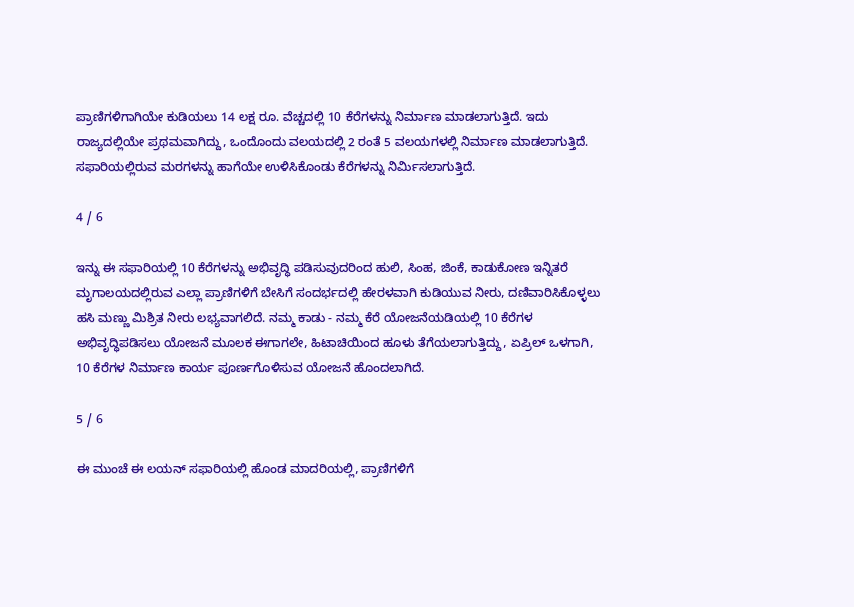ಪ್ರಾಣಿಗಳಿಗಾಗಿಯೇ ಕುಡಿಯಲು 14 ಲಕ್ಷ ರೂ. ವೆಚ್ಚದಲ್ಲಿ 10 ಕೆರೆಗಳನ್ನು ನಿರ್ಮಾಣ ಮಾಡಲಾಗುತ್ತಿದೆ. ಇದು ರಾಜ್ಯದಲ್ಲಿಯೇ ಪ್ರಥಮವಾಗಿದ್ದು, ಒಂದೊಂದು ವಲಯದಲ್ಲಿ 2 ರಂತೆ 5 ವಲಯಗಳಲ್ಲಿ ನಿರ್ಮಾಣ ಮಾಡಲಾಗುತ್ತಿದೆ. ಸಫಾರಿಯಲ್ಲಿರುವ ಮರಗಳನ್ನು ಹಾಗೆಯೇ ಉಳಿಸಿಕೊಂಡು ಕೆರೆಗಳನ್ನು ನಿರ್ಮಿಸಲಾಗುತ್ತಿದೆ.

4 / 6

ಇನ್ನು ಈ ಸಫಾರಿಯಲ್ಲಿ 10 ಕೆರೆಗಳನ್ನು ಅಭಿವೃದ್ಧಿ ಪಡಿಸುವುದರಿಂದ ಹುಲಿ, ಸಿಂಹ, ಜಿಂಕೆ, ಕಾಡುಕೋಣ ಇನ್ನಿತರೆ ಮೃಗಾಲಯದಲ್ಲಿರುವ ಎಲ್ಲಾ ಪ್ರಾಣಿಗಳಿಗೆ ಬೇಸಿಗೆ ಸಂದರ್ಭದಲ್ಲಿ ಹೇರಳವಾಗಿ ಕುಡಿಯುವ ನೀರು, ದಣಿವಾರಿಸಿಕೊಳ್ಳಲು ಹಸಿ ಮಣ್ಣು ಮಿಶ್ರಿತ ನೀರು ಲಭ್ಯವಾಗಲಿದೆ. ನಮ್ಮ ಕಾಡು - ನಮ್ಮ ಕೆರೆ ಯೋಜನೆಯಡಿಯಲ್ಲಿ 10 ಕೆರೆಗಳ ಅಭಿವೃದ್ಧಿಪಡಿಸಲು ಯೋಜನೆ ಮೂಲಕ ಈಗಾಗಲೇ, ಹಿಟಾಚಿಯಿಂದ ಹೂಳು ತೆಗೆಯಲಾಗುತ್ತಿದ್ದು, ಏಪ್ರಿಲ್ ಒಳಗಾಗಿ, 10 ಕೆರೆಗಳ ನಿರ್ಮಾಣ ಕಾರ್ಯ ಪೂರ್ಣಗೊಳಿಸುವ ಯೋಜನೆ ಹೊಂದಲಾಗಿದೆ.

5 / 6

ಈ ಮುಂಚೆ ಈ ಲಯನ್ ಸಫಾರಿಯಲ್ಲಿ ಹೊಂಡ ಮಾದರಿಯಲ್ಲಿ, ಪ್ರಾಣಿಗಳಿಗೆ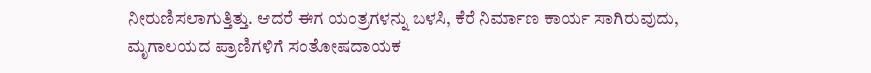ನೀರುಣಿಸಲಾಗುತ್ತಿತ್ತು. ಆದರೆ ಈಗ ಯಂತ್ರಗಳನ್ನು ಬಳಸಿ, ಕೆರೆ ನಿರ್ಮಾಣ ಕಾರ್ಯ ಸಾಗಿರುವುದು, ಮೃಗಾಲಯದ ಪ್ರಾಣಿಗಳಿಗೆ ಸಂತೋಷದಾಯಕ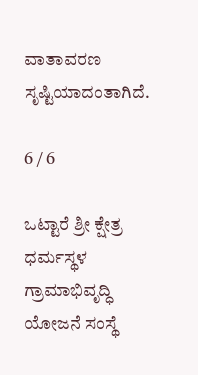ವಾತಾವರಣ ಸೃಷ್ಟಿಯಾದಂತಾಗಿದೆ.

6 / 6

ಒಟ್ಟಾರೆ ಶ್ರೀ ಕ್ಷೇತ್ರ ಧರ್ಮಸ್ಥಳ ಗ್ರಾಮಾಭಿವೃದ್ಧಿ ಯೋಜನೆ ಸಂಸ್ಥೆ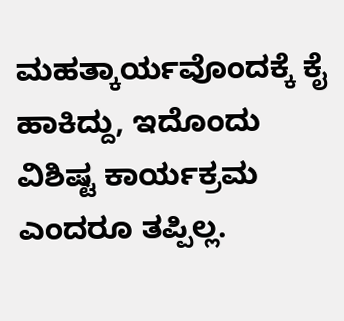ಮಹತ್ಕಾರ್ಯವೊಂದಕ್ಕೆ ಕೈ ಹಾಕಿದ್ದು, ಇದೊಂದು ವಿಶಿಷ್ಟ ಕಾರ್ಯಕ್ರಮ ಎಂದರೂ ತಪ್ಪಿಲ್ಲ.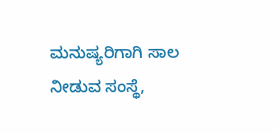ಮನುಷ್ಯರಿಗಾಗಿ ಸಾಲ ನೀಡುವ ಸಂಸ್ಥೆ,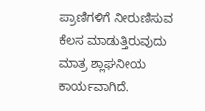ಪ್ರಾಣಿಗಳಿಗೆ ನೀರುಣಿಸುವ ಕೆಲಸ ಮಾಡುತ್ತಿರುವುದು ಮಾತ್ರ ಶ್ಲಾಘನೀಯ ಕಾರ್ಯವಾಗಿದೆ.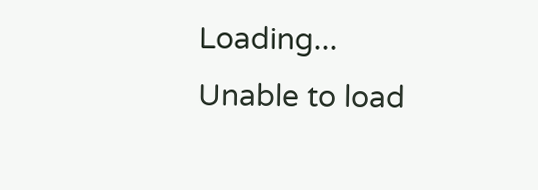Loading...
Unable to load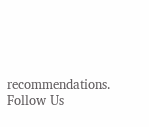recommendations.
Follow Us